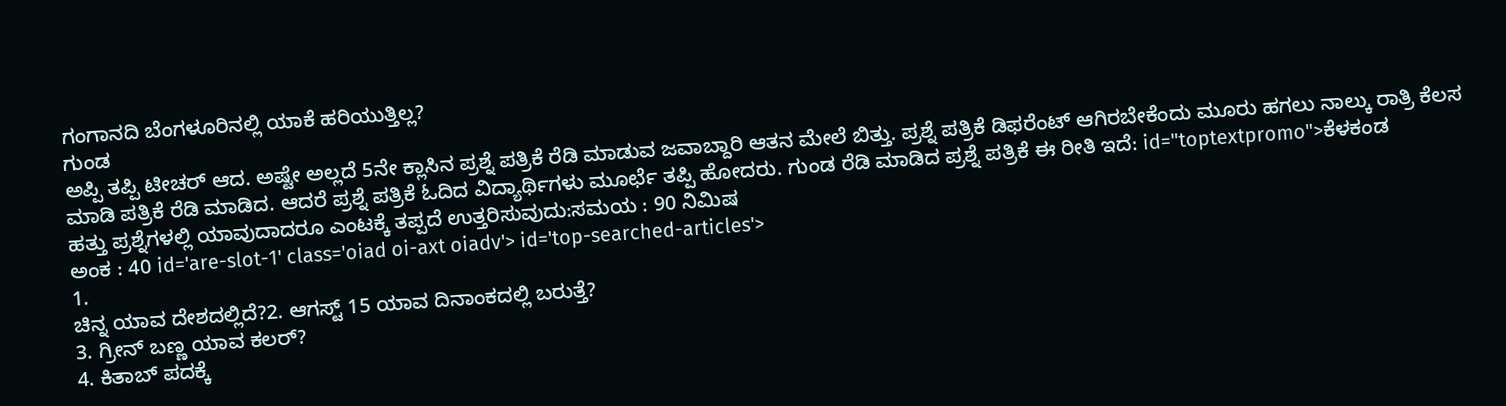ಗಂಗಾನದಿ ಬೆಂಗಳೂರಿನಲ್ಲಿ ಯಾಕೆ ಹರಿಯುತ್ತಿಲ್ಲ?
ಗುಂಡ
ಅಪ್ಪಿ ತಪ್ಪಿ ಟೀಚರ್ ಆದ. ಅಷ್ಟೇ ಅಲ್ಲದೆ 5ನೇ ಕ್ಲಾಸಿನ ಪ್ರಶ್ನೆ ಪತ್ರಿಕೆ ರೆಡಿ ಮಾಡುವ ಜವಾಬ್ದಾರಿ ಆತನ ಮೇಲೆ ಬಿತ್ತು. ಪ್ರಶ್ನೆ ಪತ್ರಿಕೆ ಡಿಫರೆಂಟ್ ಆಗಿರಬೇಕೆಂದು ಮೂರು ಹಗಲು ನಾಲ್ಕು ರಾತ್ರಿ ಕೆಲಸ ಮಾಡಿ ಪತ್ರಿಕೆ ರೆಡಿ ಮಾಡಿದ. ಆದರೆ ಪ್ರಶ್ನೆ ಪತ್ರಿಕೆ ಓದಿದ ವಿದ್ಯಾರ್ಥಿಗಳು ಮೂರ್ಛೆ ತಪ್ಪಿ ಹೋದರು. ಗುಂಡ ರೆಡಿ ಮಾಡಿದ ಪ್ರಶ್ನೆ ಪತ್ರಿಕೆ ಈ ರೀತಿ ಇದೆ: id="toptextpromo">ಕೆಳಕಂಡ
ಹತ್ತು ಪ್ರಶ್ನೆಗಳಲ್ಲಿ ಯಾವುದಾದರೂ ಎಂಟಕ್ಕೆ ತಪ್ಪದೆ ಉತ್ತರಿಸುವುದು:ಸಮಯ : 90 ನಿಮಿಷ
ಅಂಕ : 40 id='are-slot-1' class='oiad oi-axt oiadv'> id='top-searched-articles'>
1.
ಚಿನ್ನ ಯಾವ ದೇಶದಲ್ಲಿದೆ?2. ಆಗಸ್ಟ್ 15 ಯಾವ ದಿನಾಂಕದಲ್ಲಿ ಬರುತ್ತೆ?
3. ಗ್ರೀನ್ ಬಣ್ಣ ಯಾವ ಕಲರ್?
4. ಕಿತಾಬ್ ಪದಕ್ಕೆ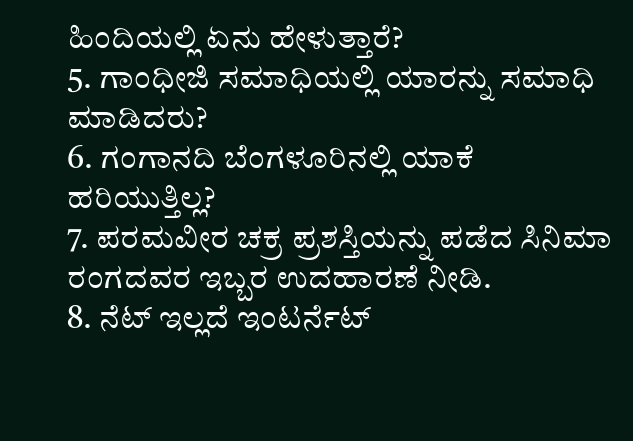ಹಿಂದಿಯಲ್ಲಿ ಏನು ಹೇಳುತ್ತಾರೆ?
5. ಗಾಂಧೀಜಿ ಸಮಾಧಿಯಲ್ಲಿ ಯಾರನ್ನು ಸಮಾಧಿ ಮಾಡಿದರು?
6. ಗಂಗಾನದಿ ಬೆಂಗಳೂರಿನಲ್ಲಿ ಯಾಕೆ ಹರಿಯುತ್ತಿಲ್ಲ?
7. ಪರಮವೀರ ಚಕ್ರ ಪ್ರಶಸ್ತಿಯನ್ನು ಪಡೆದ ಸಿನಿಮಾ ರಂಗದವರ ಇಬ್ಬರ ಉದಹಾರಣೆ ನೀಡಿ.
8. ನೆಟ್ ಇಲ್ಲದೆ ಇಂಟರ್ನೆಟ್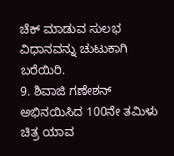ಚೆಕ್ ಮಾಡುವ ಸುಲಭ ವಿಧಾನವನ್ನು ಚುಟುಕಾಗಿ ಬರೆಯಿರಿ.
9. ಶಿವಾಜಿ ಗಣೇಶನ್ ಅಭಿನಯಿಸಿದ 100ನೇ ತಮಿಳು ಚಿತ್ರ ಯಾವ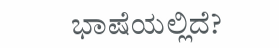ಭಾಷೆಯಲ್ಲಿದೆ?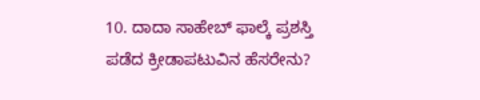10. ದಾದಾ ಸಾಹೇಬ್ ಫಾಲ್ಕೆ ಪ್ರಶಸ್ತಿ ಪಡೆದ ಕ್ರೀಡಾಪಟುವಿನ ಹೆಸರೇನು?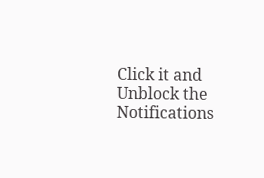Click it and Unblock the Notifications